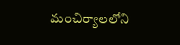మంచిర్యాలలోని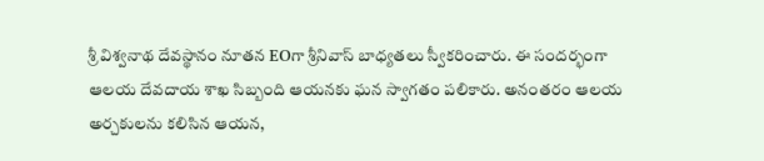శ్రీ విశ్వనాథ దేవస్థానం నూతన EOగా శ్రీనివాస్ బాధ్యతలు స్వీకరించారు. ఈ సందర్భంగా ఆలయ దేవదాయ శాఖ సిబ్బంది ఆయనకు ఘన స్వాగతం పలికారు. అనంతరం ఆలయ అర్చకులను కలిసిన ఆయన,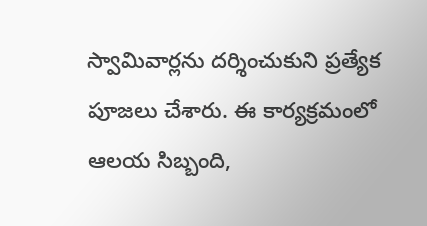స్వామివార్లను దర్శించుకుని ప్రత్యేక పూజలు చేశారు. ఈ కార్యక్రమంలో ఆలయ సిబ్బంది,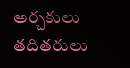అర్చకులు తదితరులు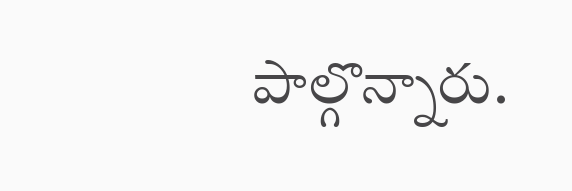పాల్గొన్నారు.